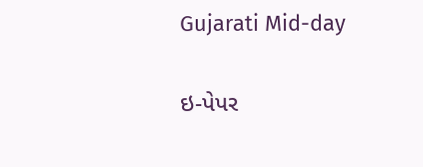Gujarati Mid-day

ઇ-પેપર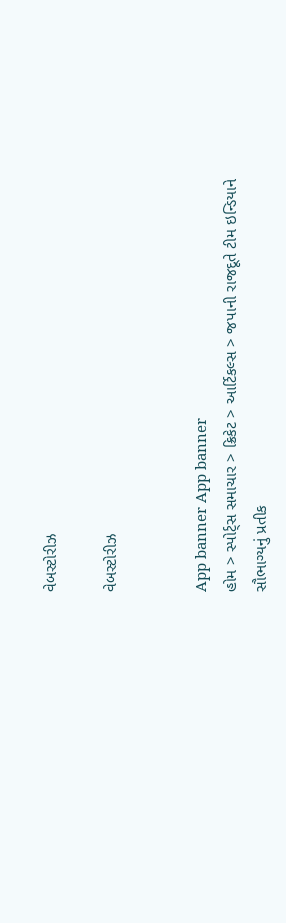વેબસ્ટોરીઝ

વેબસ્ટોરીઝ


App banner App banner
હોમ > સ્પોર્ટ્સ સમાચાર > ક્રિકેટ > આર્ટિકલ્સ > જપાની રાજદૂતે ટીમ ઇન્ડિયાને સૌભાગ્યનું પ્રતીક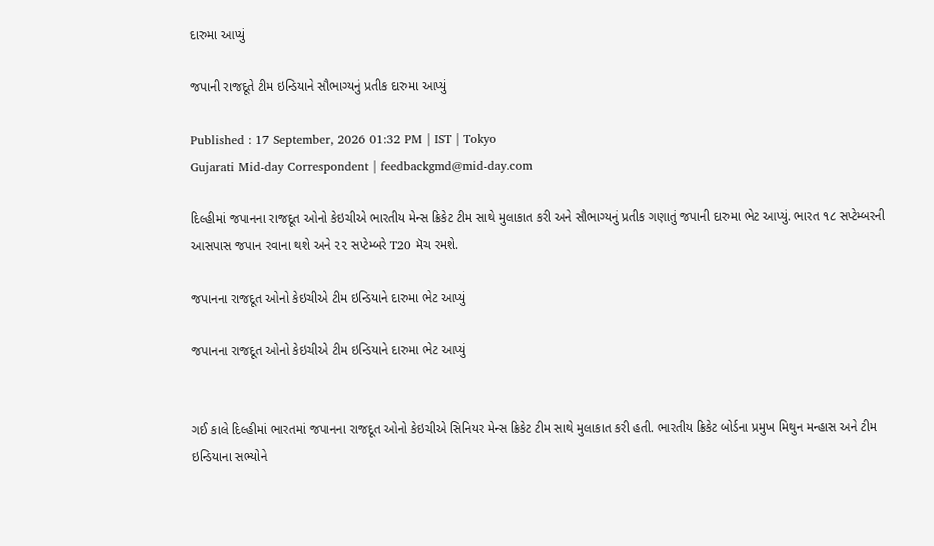દારુમા આપ્યું

જપાની રાજદૂતે ટીમ ઇન્ડિયાને સૌભાગ્યનું પ્રતીક દારુમા આપ્યું

Published : 17 September, 2026 01:32 PM | IST | Tokyo
Gujarati Mid-day Correspondent | feedbackgmd@mid-day.com

દિલ્હીમાં જપાનના રાજદૂત ઓનો કેઇચીએ ભારતીય મેન્સ ક્રિકેટ ટીમ સાથે મુલાકાત કરી અને સૌભાગ્યનું પ્રતીક ગણાતું જપાની દારુમા ભેટ આપ્યું. ભારત ૧૮ સપ્ટેમ્બરની આસપાસ જપાન રવાના થશે અને ૨૨ સપ્ટેમ્બરે T20 મૅચ રમશે.

જપાનના રાજદૂત ઓનો કેઇચીએ ટીમ ઇન્ડિયાને દારુમા ભેટ આપ્યું

જપાનના રાજદૂત ઓનો કેઇચીએ ટીમ ઇન્ડિયાને દારુમા ભેટ આપ્યું


ગઈ કાલે દિલ્હીમાં ભારતમાં જપાનના રાજદૂત ઓનો કેઇચીએ સિનિયર મેન્સ ક્રિકેટ ટીમ સાથે મુલાકાત કરી હતી. ભારતીય ક્રિકેટ બોર્ડના પ્રમુખ મિથુન મન્હાસ અને ટીમ ઇન્ડિયાના સભ્યોને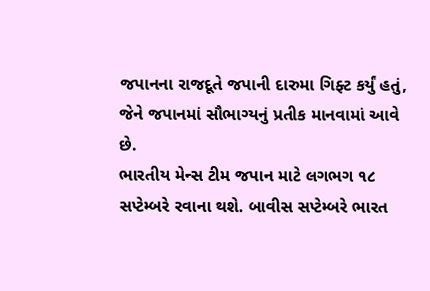જપાનના રાજદૂતે જપાની દારુમા ગિફ્ટ કર્યું હતું, જેને જપાનમાં સૌભાગ્યનું પ્રતીક માનવામાં આવે છે.
ભારતીય મેન્સ ટીમ જપાન માટે લગભગ ૧૮ સપ્ટેમ્બરે રવાના થશે. બાવીસ સપ્ટેમ્બરે ભારત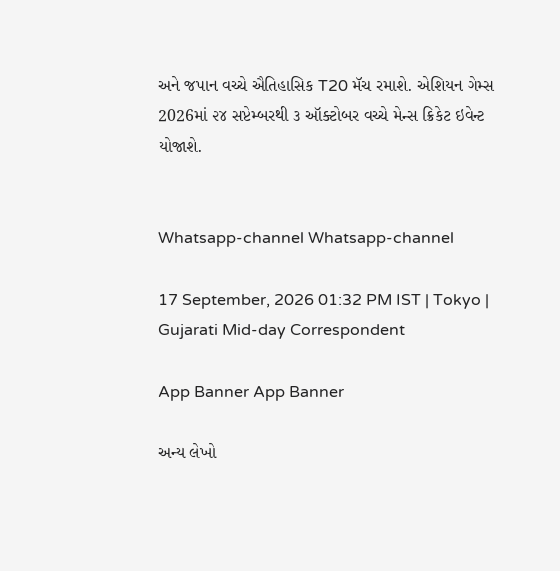અને જપાન વચ્ચે ઐતિહાસિક T20 મૅચ રમાશે. એશિયન ગેમ્સ 2026માં ૨૪ સપ્ટેમ્બરથી ૩ ઑક્ટોબર વચ્ચે મેન્સ ક્રિકેટ ઇવેન્ટ યોજાશે.


Whatsapp-channel Whatsapp-channel

17 September, 2026 01:32 PM IST | Tokyo | Gujarati Mid-day Correspondent

App Banner App Banner

અન્ય લેખો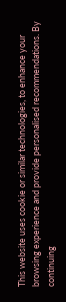This website uses cookie or similar technologies, to enhance your browsing experience and provide personalised recommendations. By continuing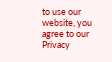to use our website, you agree to our Privacy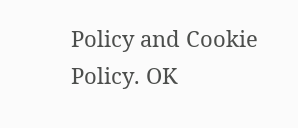Policy and Cookie Policy. OK